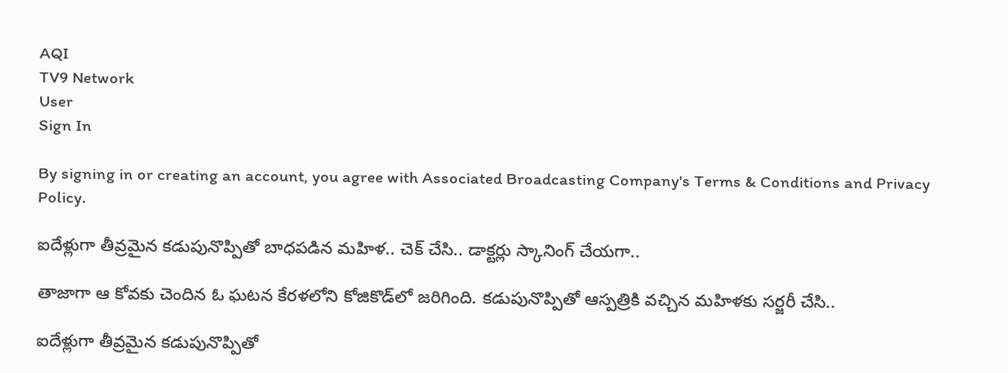AQI
TV9 Network
User
Sign In

By signing in or creating an account, you agree with Associated Broadcasting Company's Terms & Conditions and Privacy Policy.

ఐదేళ్లుగా తీవ్రమైన కడుపునొప్పితో బాధపడిన మహిళ.. చెక్ చేసి.. డాక్టర్లు స్కానింగ్ చేయగా..

తాజాగా ఆ కోవకు చెందిన ఓ ఘటన కేరళలోని కోజికొడ్‌లో జరిగింది. కడుపునొప్పితో ఆస్పత్రికి వచ్చిన మహిళకు సర్జరీ చేసి..

ఐదేళ్లుగా తీవ్రమైన కడుపునొప్పితో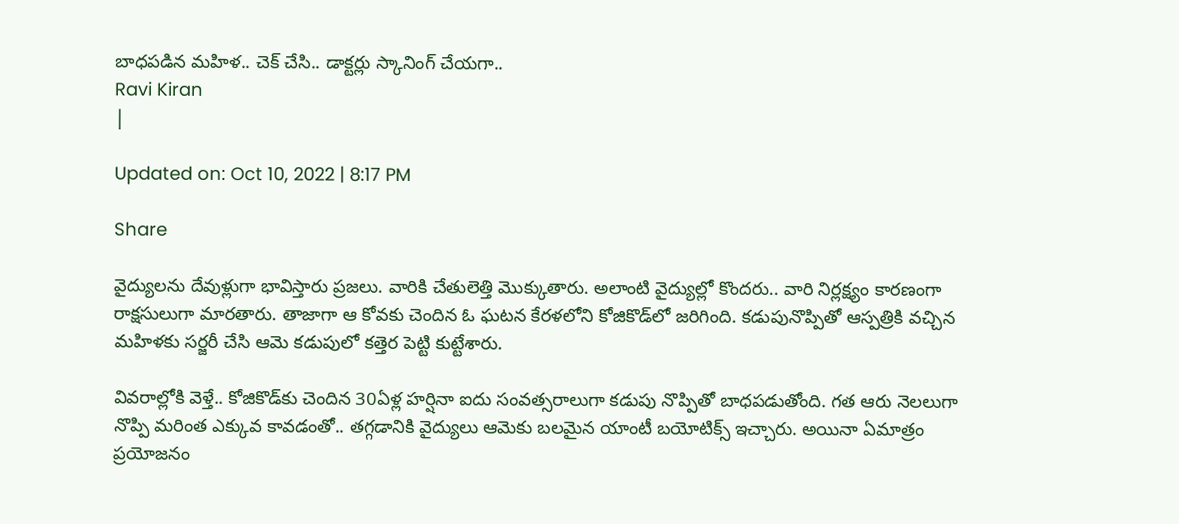బాధపడిన మహిళ.. చెక్ చేసి.. డాక్టర్లు స్కానింగ్ చేయగా..
Ravi Kiran
|

Updated on: Oct 10, 2022 | 8:17 PM

Share

వైద్యులను దేవుళ్లుగా భావిస్తారు ప్రజలు. వారికి చేతులెత్తి మొక్కుతారు. అలాంటి వైద్యుల్లో కొందరు.. వారి నిర్లక్ష్యం కారణంగా రాక్షసులుగా మారతారు. తాజాగా ఆ కోవకు చెందిన ఓ ఘటన కేరళలోని కోజికొడ్‌లో జరిగింది. కడుపునొప్పితో ఆస్పత్రికి వచ్చిన మహిళకు సర్జరీ చేసి ఆమె కడుపులో కత్తెర పెట్టి కుట్టేశారు.

వివరాల్లోకి వెళ్తే.. కోజికొడ్‌కు చెందిన 30ఏళ్ల హ‌ర్షినా ఐదు సంవ‌త్సరాలుగా క‌డుపు నొప్పితో బాధ‌ప‌డుతోంది. గత ఆరు నెలలుగా నొప్పి మ‌రింత ఎక్కువ కావ‌డంతో.. తగ్గడానికి వైద్యులు ఆమెకు బలమైన యాంటీ బయోటిక్స్ ఇచ్చారు. అయినా ఏమాత్రం ప్రయోజనం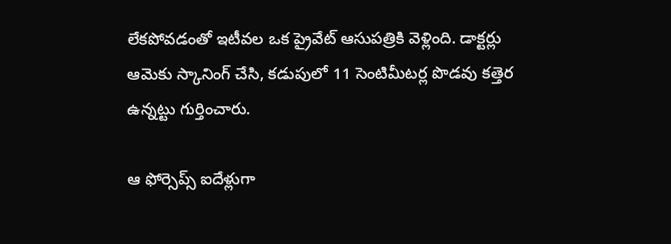లేకపోవడంతో ఇటీవ‌ల ఒక ప్రైవేట్ ఆసుపత్రికి వెళ్లింది. డాక్టర్లు ఆమెకు స్కానింగ్ చేసి, కడుపులో 11 సెంటిమీటర్ల పొడవు క‌త్తెర‌ ఉన్నట్టు గుర్తించారు.

ఆ ఫోర్సెప్స్ ఐదేళ్లుగా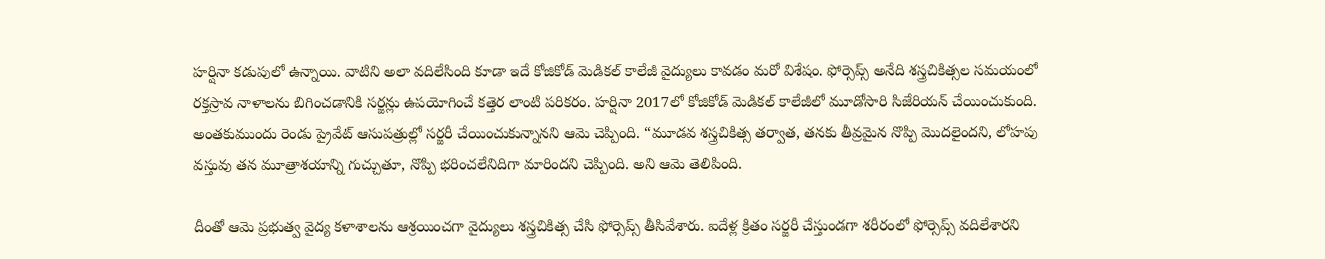హ‌ర్షినా క‌డుపులో ఉన్నాయి. వాటిని అలా వ‌దిలేసింది కూడా ఇదే కోజికోడ్ మెడిక‌ల్ కాలేజీ వైద్యులు కావ‌డం మ‌రో విశేషం. ఫోర్సెప్స్ అనేది శస్త్రచికిత్సల సమయంలో రక్తస్రావ నాళాలను బిగించడానికి సర్జన్లు ఉపయోగించే కత్తెర లాంటి పరికరం. హ‌ర్షినా 2017లో కోజికోడ్ మెడికల్ కాలేజీలో మూడోసారి సిజేరియన్ చేయించుకుంది. అంతకుముందు రెండు ప్రైవేట్ ఆసుపత్రుల్లో స‌ర్జరీ చేయించుకున్నాన‌ని ఆమె చెప్పింది. “మూడవ శస్త్రచికిత్స తర్వాత, తనకు తీవ్రమైన నొప్పి మొద‌లైందని, లోహపు వస్తువు తన మూత్రాశయాన్ని గుచ్చుతూ, నొప్పి భరించలేనిదిగా మారిందని చెప్పింది. అని ఆమె తెలిపింది.

దీంతో ఆమె ప్రభుత్వ వైద్య కళాశాలను ఆశ్రయించగా వైద్యులు శస్త్రచికిత్స చేసి ఫోర్సెప్స్ తీసివేశారు. ఐదేళ్ల క్రితం సర్జరీ చేస్తుండగా శరీరంలో ఫోర్సెప్స్ వదిలేశారని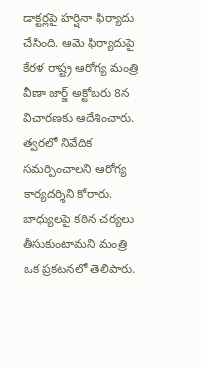డాక్టర్లపై హర్షినా ఫిర్యాదు చేసింది. ఆమె ఫిర్యాదుపై కేరళ రాష్ట్ర ఆరోగ్య మంత్రి వీణా జార్జ్ అక్టోబరు 8న విచారణకు ఆదేశించారు. త్వరలో నివేదిక సమర్పించాలని ఆరోగ్య కార్యదర్శిని కోరారు. బాధ్యులపై కఠిన చర్యలు తీసుకుంటామని మంత్రి ఒక ప్రకటనలో తెలిపారు.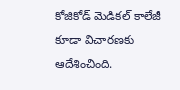కోజికోడ్ మెడికల్ కాలేజీ కూడా విచారణకు ఆదేశించింది.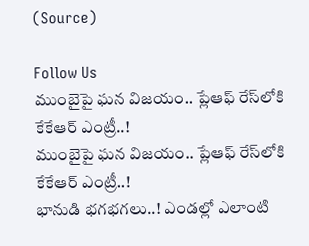(Source)

Follow Us
ముంబైపై ఘన విజయం.. ప్లేఆఫ్ రేస్‌లోకి కేకేఆర్ ఎంట్రీ..!
ముంబైపై ఘన విజయం.. ప్లేఆఫ్ రేస్‌లోకి కేకేఆర్ ఎంట్రీ..!
భానుడి భగభగలు..! ఎండల్లో ఎలాంటి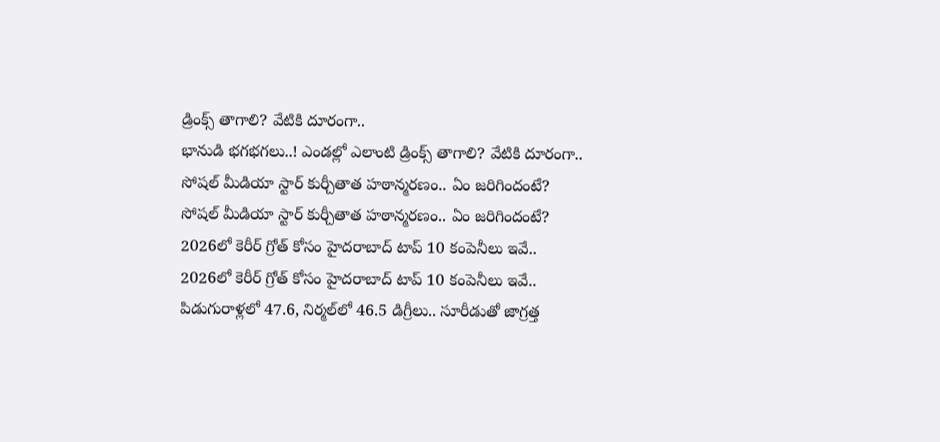డ్రింక్స్ తాగాలి? వేటికి దూరంగా..
భానుడి భగభగలు..! ఎండల్లో ఎలాంటి డ్రింక్స్ తాగాలి? వేటికి దూరంగా..
సోషల్ మీడియా స్టార్ కుర్చీతాత హఠాన్మరణం.. ఏం జరిగిందంటే?
సోషల్ మీడియా స్టార్ కుర్చీతాత హఠాన్మరణం.. ఏం జరిగిందంటే?
2026లో కెరీర్ గ్రోత్ కోసం హైదరాబాద్ టాప్ 10 కంపెనీలు ఇవే..
2026లో కెరీర్ గ్రోత్ కోసం హైదరాబాద్ టాప్ 10 కంపెనీలు ఇవే..
పిడుగురాళ్లలో 47.6, నిర్మల్‌లో 46.5 డిగ్రీలు.. సూరీడుతో జాగ్రత్త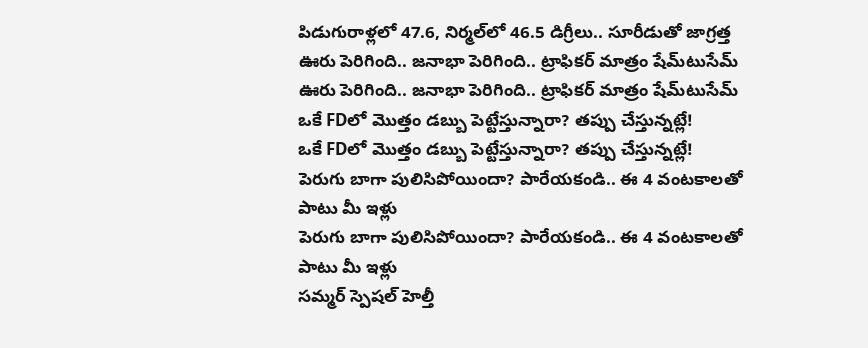పిడుగురాళ్లలో 47.6, నిర్మల్‌లో 46.5 డిగ్రీలు.. సూరీడుతో జాగ్రత్త
ఊరు పెరిగింది.. జనాభా పెరిగింది.. ట్రాఫికర్ మాత్రం షేమ్‌టుసేమ్
ఊరు పెరిగింది.. జనాభా పెరిగింది.. ట్రాఫికర్ మాత్రం షేమ్‌టుసేమ్
ఒకే FDలో మొత్తం డబ్బు పెట్టేస్తున్నారా? తప్పు చేస్తున్నట్లే!
ఒకే FDలో మొత్తం డబ్బు పెట్టేస్తున్నారా? తప్పు చేస్తున్నట్లే!
పెరుగు బాగా పులిసిపోయిందా? పారేయకండి.. ఈ 4 వంటకాలతో పాటు మీ ఇళ్లు
పెరుగు బాగా పులిసిపోయిందా? పారేయకండి.. ఈ 4 వంటకాలతో పాటు మీ ఇళ్లు
సమ్మర్‌ స్పెషల్ హెల్తీ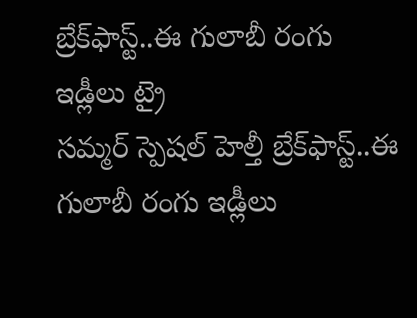బ్రేక్‌ఫాస్ట్‌..ఈ గులాబీ రంగు ఇడ్లీలు ట్రై
సమ్మర్‌ స్పెషల్ హెల్తీ బ్రేక్‌ఫాస్ట్‌..ఈ గులాబీ రంగు ఇడ్లీలు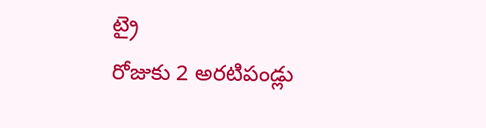ట్రై
రోజుకు 2 అరటిపండ్లు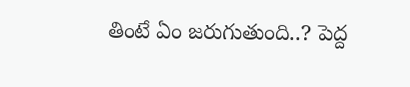తింటే ఏం జరుగుతుంది..? పెద్ద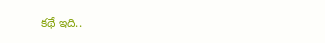కథే ఇది..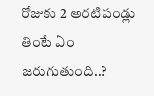రోజుకు 2 అరటిపండ్లు తింటే ఏం జరుగుతుంది..?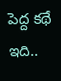పెద్ద కథే ఇది..